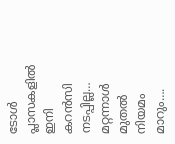ടോൾ പ്ലാസകളിൽ ഇനി കറൻസി നടപ്പില്ല… മറ്റന്നാൾ മുതൽ നിയമം മാറും….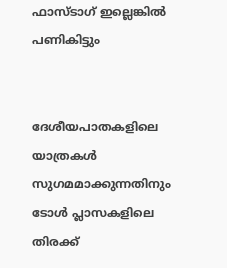ഫാസ്ടാഗ് ഇല്ലെങ്കിൽ പണികിട്ടും


ദേശീയപാതകളിലെ യാത്രകൾ സുഗമമാക്കുന്നതിനും ടോൾ പ്ലാസകളിലെ തിരക്ക്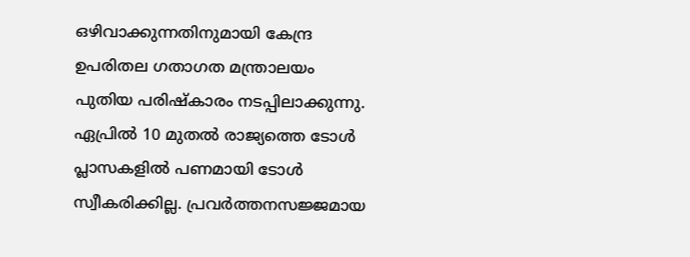ഒഴിവാക്കുന്നതിനുമായി കേന്ദ്ര ഉപരിതല ഗതാഗത മന്ത്രാലയം പുതിയ പരിഷ്കാരം നടപ്പിലാക്കുന്നു. ഏപ്രിൽ 10 മുതൽ രാജ്യത്തെ ടോൾ പ്ലാസകളിൽ പണമായി ടോൾ സ്വീകരിക്കില്ല. പ്രവർത്തനസജ്ജമായ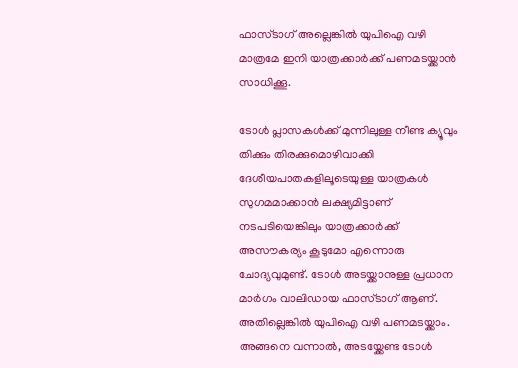ഫാസ്ടാഗ് അല്ലെങ്കിൽ യുപിഐ വഴി മാത്രമേ ഇനി യാത്രക്കാർക്ക് പണമടയ്ക്കാൻ സാധിക്കൂ.

ടോൾ പ്ലാസകൾക്ക് മുന്നിലുള്ള നീണ്ട ക്യൂവും തിക്കും തിരക്കുമൊഴിവാക്കി ദേശീയപാതകളിലൂടെയുള്ള യാത്രകൾ സുഗമമാക്കാൻ ലക്ഷ്യമിട്ടാണ് നടപടിയെങ്കിലും യാത്രക്കാർക്ക് അസൗകര്യം കൂടുമോ എന്നൊരു ചോദ്യവുമുണ്ട്. ടോൾ അടയ്ക്കാനുള്ള പ്രധാന മാർഗം വാലിഡായ ഫാസ്ടാഗ് ആണ്. അതില്ലെങ്കിൽ യുപിഐ വഴി പണമടയ്ക്കാം. അങ്ങനെ വന്നാൽ, അടയ്ക്കേണ്ട ടോൾ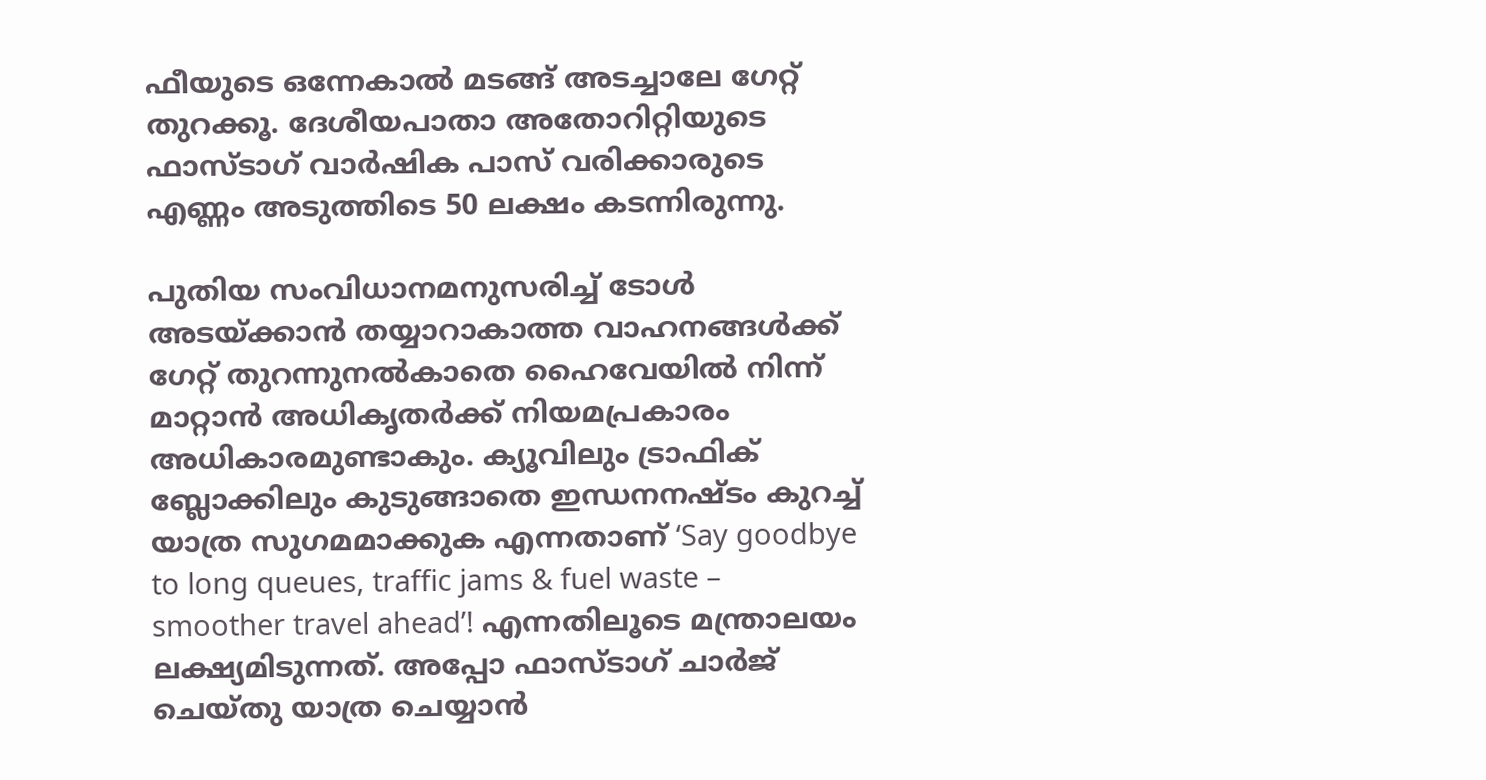ഫീയുടെ ഒന്നേകാൽ മടങ്ങ് അടച്ചാലേ ഗേറ്റ് തുറക്കൂ. ദേശീയപാതാ അതോറിറ്റിയുടെ ഫാസ്ടാഗ് വാർഷിക പാസ് വരിക്കാരുടെ എണ്ണം അടുത്തിടെ 50 ലക്ഷം കടന്നിരുന്നു.

പുതിയ സംവിധാനമനുസരിച്ച് ടോൾ അടയ്ക്കാൻ തയ്യാറാകാത്ത വാഹനങ്ങൾക്ക് ഗേറ്റ് തുറന്നുനൽകാതെ ഹൈവേയിൽ നിന്ന് മാറ്റാൻ അധികൃതർക്ക് നിയമപ്രകാരം അധികാരമുണ്ടാകും. ക്യൂവിലും ട്രാഫിക് ബ്ലോക്കിലും കുടുങ്ങാതെ ഇന്ധനനഷ്ടം കുറച്ച് യാത്ര സുഗമമാക്കുക എന്നതാണ് ‘Say goodbye to long queues, traffic jams & fuel waste – smoother travel ahead’! എന്നതിലൂടെ മന്ത്രാലയം ലക്ഷ്യമിടുന്നത്. അപ്പോ ഫാസ്ടാഗ് ചാർജ് ചെയ്തു യാത്ര ചെയ്യാൻ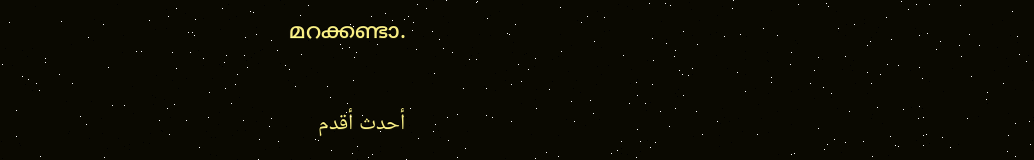മറക്കണ്ടാ.

أحدث أقدم